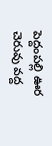పెద్దంపల్లి ఊర చెరువు వద్ద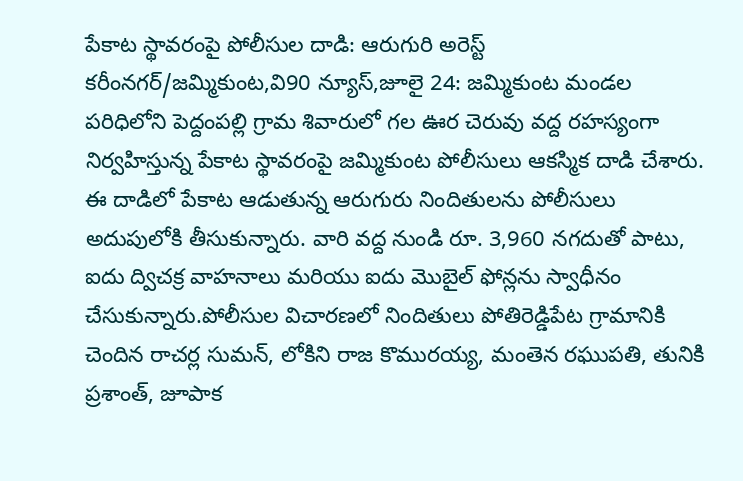పేకాట స్థావరంపై పోలీసుల దాడి: ఆరుగురి అరెస్ట్
కరీంనగర్/జమ్మికుంట,వి90 న్యూస్,జూలై 24: జమ్మికుంట మండల పరిధిలోని పెద్దంపల్లి గ్రామ శివారులో గల ఊర చెరువు వద్ద రహస్యంగా నిర్వహిస్తున్న పేకాట స్థావరంపై జమ్మికుంట పోలీసులు ఆకస్మిక దాడి చేశారు. ఈ దాడిలో పేకాట ఆడుతున్న ఆరుగురు నిందితులను పోలీసులు అదుపులోకి తీసుకున్నారు. వారి వద్ద నుండి రూ. 3,960 నగదుతో పాటు, ఐదు ద్విచక్ర వాహనాలు మరియు ఐదు మొబైల్ ఫోన్లను స్వాధీనం చేసుకున్నారు.పోలీసుల విచారణలో నిందితులు పోతిరెడ్డిపేట గ్రామానికి చెందిన రాచర్ల సుమన్, లోకిని రాజ కొమురయ్య, మంతెన రఘుపతి, తునికి ప్రశాంత్, జూపాక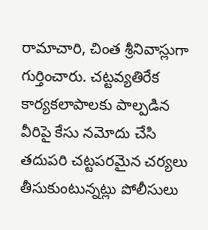రామాచారి, చింత శ్రీనివాస్లుగా గుర్తించారు. చట్టవ్యతిరేక కార్యకలాపాలకు పాల్పడిన వీరిపై కేసు నమోదు చేసి తదుపరి చట్టపరమైన చర్యలు తీసుకుంటున్నట్లు పోలీసులు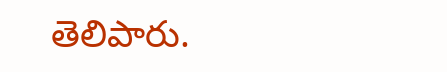తెలిపారు.